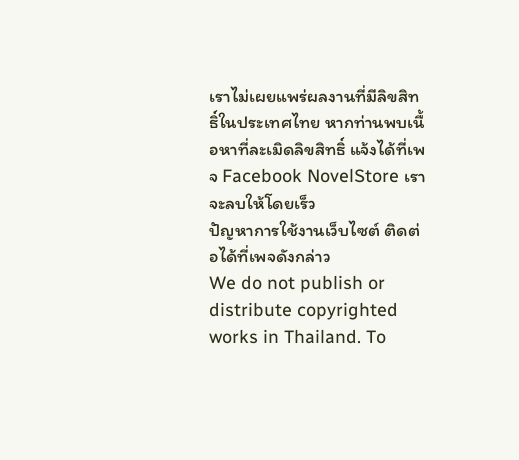เราไม่เผยแพร่ผลงานที่มีลิขสิทธิ์ในประเทศไทย หากท่านพบเนื้อหาที่ละเมิดลิขสิทธิ์ แจ้งได้ที่เพจ Facebook NovelStore เราจะลบให้โดยเร็ว
ปัญหาการใช้งานเว็บไซต์ ติดต่อได้ที่เพจดังกล่าว
We do not publish or distribute copyrighted works in Thailand. To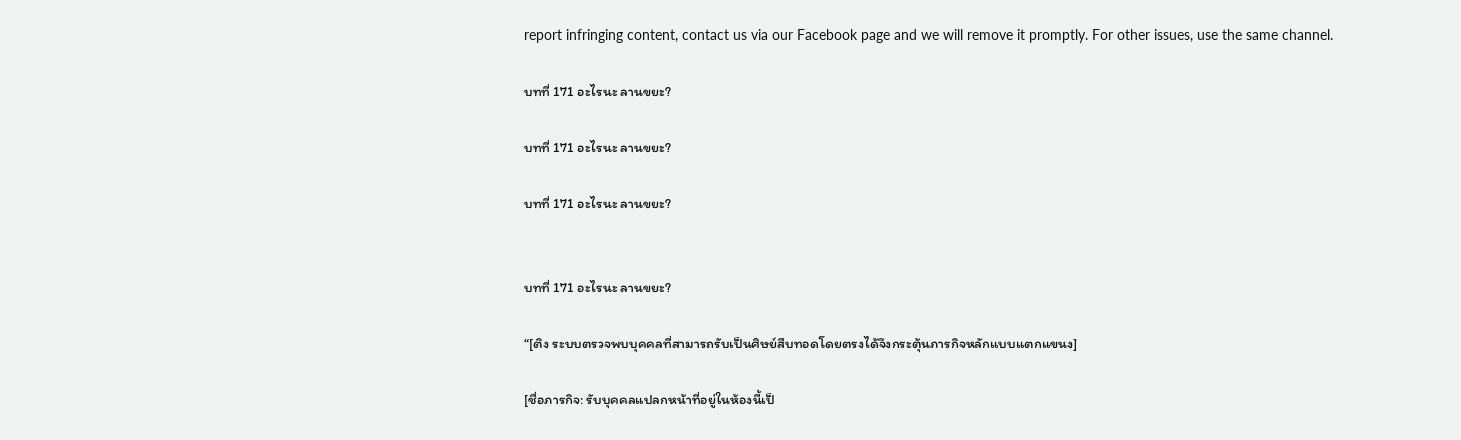report infringing content, contact us via our Facebook page and we will remove it promptly. For other issues, use the same channel.

บทที่ 171 อะไรนะ ลานขยะ?

บทที่ 171 อะไรนะ ลานขยะ?

บทที่ 171 อะไรนะ ลานขยะ?


บทที่ 171 อะไรนะ ลานขยะ?

“[ติง ระบบตรวจพบบุคคลที่สามารถรับเป็นศิษย์สืบทอดโดยตรงได้จึงกระตุ้นภารกิจหลักแบบแตกแขนง]

[ชื่อภารกิจ: รับบุคคลแปลกหน้าที่อยู่ในห้องนี้เป็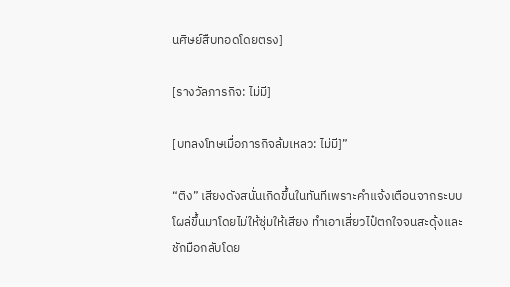นศิษย์สืบทอดโดยตรง]

[รางวัลภารกิจ: ไม่มี]

[บทลงโทษเมื่อภารกิจล้มเหลว: ไม่มี]”

“ติง” เสียงดังสนั่นเกิดขึ้นในทันทีเพราะคำแจ้งเตือนจากระบบโผล่ขึ้นมาโดยไม่ให้ซุ่มให้เสียง ทำเอาเสี่ยวไป๋ตกใจจนสะดุ้งและชักมือกลับโดย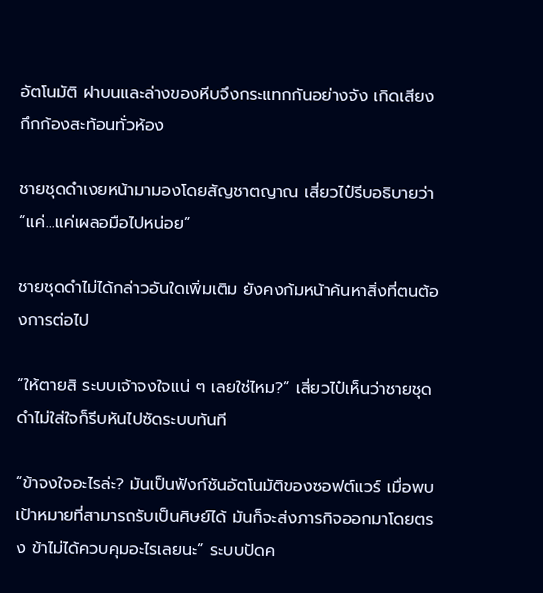อัตโนมัติ ฝาบนและล่างของหีบจึงกระแทกกันอย่างจัง เกิดเสียงกึกก้องสะท้อนทั่วห้อง

ชายชุดดำเงยหน้ามามองโดยสัญชาตญาณ เสี่ยวไป๋รีบอธิบายว่า “แค่...แค่เผลอมือไปหน่อย”

ชายชุดดำไม่ได้กล่าวอันใดเพิ่มเติม ยังคงก้มหน้าค้นหาสิ่งที่ตนต้องการต่อไป

“ให้ตายสิ ระบบเจ้าจงใจแน่ ๆ เลยใช่ไหม?” เสี่ยวไป๋เห็นว่าชายชุดดำไม่ใส่ใจก็รีบหันไปซัดระบบทันที

“ข้าจงใจอะไรล่ะ? มันเป็นฟังก์ชันอัตโนมัติของซอฟต์แวร์ เมื่อพบเป้าหมายที่สามารถรับเป็นศิษย์ได้ มันก็จะส่งภารกิจออกมาโดยตรง ข้าไม่ได้ควบคุมอะไรเลยนะ” ระบบปัดค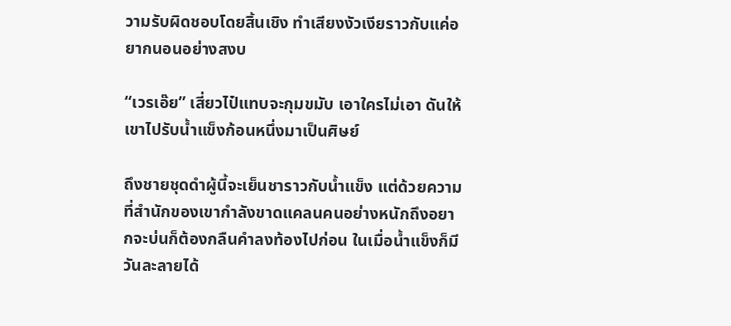วามรับผิดชอบโดยสิ้นเชิง ทำเสียงงัวเงียราวกับแค่อยากนอนอย่างสงบ

“เวรเอ๊ย” เสี่ยวไป๋แทบจะกุมขมับ เอาใครไม่เอา ดันให้เขาไปรับน้ำแข็งก้อนหนึ่งมาเป็นศิษย์

ถึงชายชุดดำผู้นี้จะเย็นชาราวกับน้ำแข็ง แต่ด้วยความที่สำนักของเขากำลังขาดแคลนคนอย่างหนักถึงอยากจะบ่นก็ต้องกลืนคำลงท้องไปก่อน ในเมื่อน้ำแข็งก็มีวันละลายได้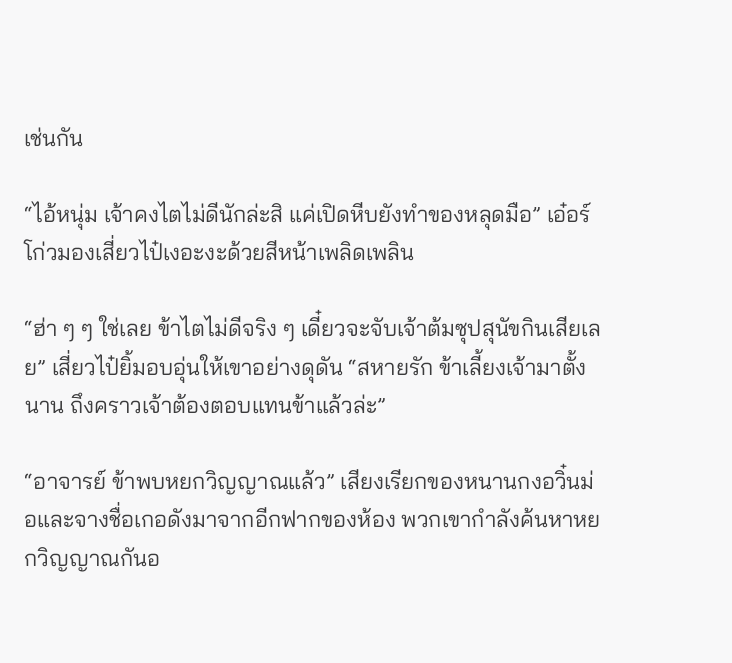เช่นกัน

“ไอ้หนุ่ม เจ้าคงไตไม่ดีนักล่ะสิ แค่เปิดหีบยังทำของหลุดมือ” เอ๋อร์โก่วมองเสี่ยวไป๋เงอะงะด้วยสีหน้าเพลิดเพลิน

“ฮ่า ๆ ๆ ใช่เลย ข้าไตไม่ดีจริง ๆ เดี๋ยวจะจับเจ้าต้มซุปสุนัขกินเสียเลย” เสี่ยวไป๋ยิ้มอบอุ่นให้เขาอย่างดุดัน “สหายรัก ข้าเลี้ยงเจ้ามาตั้งนาน ถึงคราวเจ้าต้องตอบแทนข้าแล้วล่ะ”

“อาจารย์ ข้าพบหยกวิญญาณแล้ว” เสียงเรียกของหนานกงอวิ๋นม่อและจางชื่อเกอดังมาจากอีกฟากของห้อง พวกเขากำลังค้นหาหยกวิญญาณกันอ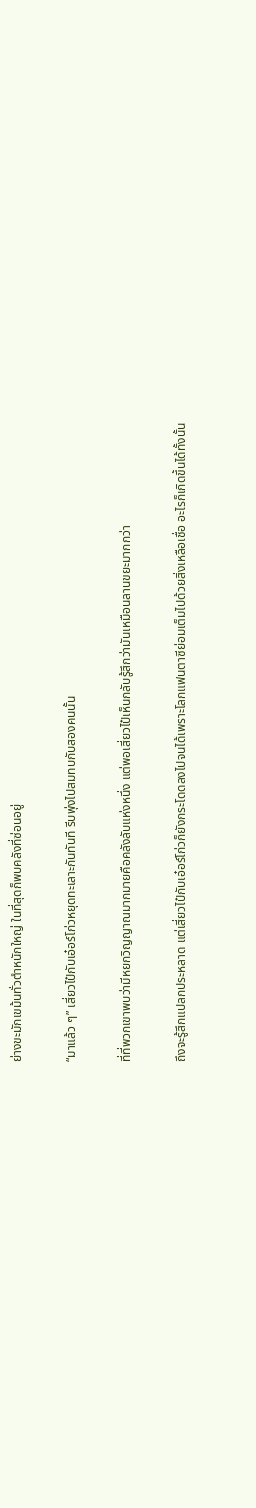ย่างขะมักเขม้นทั่วตำหนักใหญ่ ในที่สุดก็พบคลังที่ซ่อนอยู่

“มาแล้ว ๆ” เสี่ยวไป๋กับเอ๋อร์โก่วหยุดทะเลาะกันทันที รีบพุ่งไปสมทบกับสองคนนั้น

ที่ที่พวกเขาพบว่ามีหยกวิญญาณมากมายคือคลังลับแห่งหนึ่ง แต่พอเสี่ยวไป๋เห็นกลับรู้สึกว่ามันเหมือนลานขยะมากกว่า

ถึงจะรู้สึกแปลกประหลาด แต่เสี่ยวไป๋กับเอ๋อร์โก่วก็ยังกระโดดลงไปจนได้เพราะโลกแฟนตาซีย่อมเต็มไปด้วยสิ่งเหลือเชื่อ อะไรก็เกิดขึ้นได้ทั้งนั้น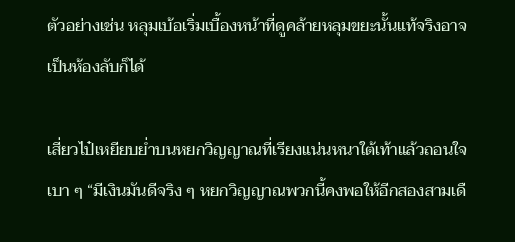ตัวอย่างเช่น หลุมเบ้อเริ่มเบื้องหน้าที่ดูคล้ายหลุมขยะนั้นแท้จริงอาจเป็นห้องลับก็ได้

เสี่ยวไป๋เหยียบย่ำบนหยกวิญญาณที่เรียงแน่นหนาใต้เท้าแล้วถอนใจเบา ๆ “มีเงินมันดีจริง ๆ หยกวิญญาณพวกนี้คงพอให้อีกสองสามเดื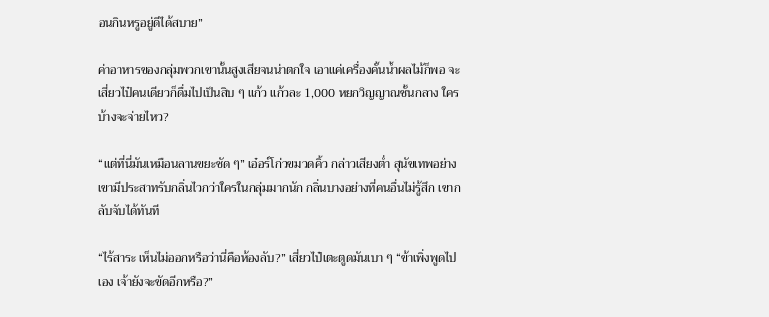อนกินหรูอยู่ดีได้สบาย”

ค่าอาหารของกลุ่มพวกเขานั้นสูงเสียจนน่าตกใจ เอาแค่เครื่องคั้นน้ำผลไม้ก็พอ จะเสี่ยวไป๋คนเดียวก็ดื่มไปเป็นสิบ ๆ แก้ว แก้วละ 1,000 หยกวิญญาณชั้นกลาง ใครบ้างจะจ่ายไหว?

“แต่ที่นี่มันเหมือนลานขยะชัด ๆ” เอ๋อร์โก่วขมวดคิ้ว กล่าวเสียงต่ำ สุนัขเทพอย่างเขามีประสาทรับกลิ่นไวกว่าใครในกลุ่มมากนัก กลิ่นบางอย่างที่คนอื่นไม่รู้สึก เขากลับจับได้ทันที

“ไร้สาระ เห็นไม่ออกหรือว่านี่คือห้องลับ?” เสี่ยวไป๋เตะตูดมันเบา ๆ “ข้าเพิ่งพูดไปเอง เจ้ายังจะขัดอีกหรือ?”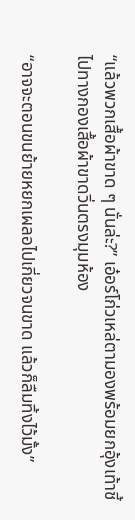“แล้วพวกเสื้อผ้าขาด ๆ นั่นล่ะ?” เอ๋อร์โก่วเหล่ตามองพร้อมยกอุ้งเท้าชี้ไปทางกองเสื้อผ้าขาดวิ่นตรงมุมห้อง

“อาจจะตอนขนย้ายหยกเผลอไปเกี่ยวจนขาด แล้วก็ลืมทิ้งไว้มั้ง”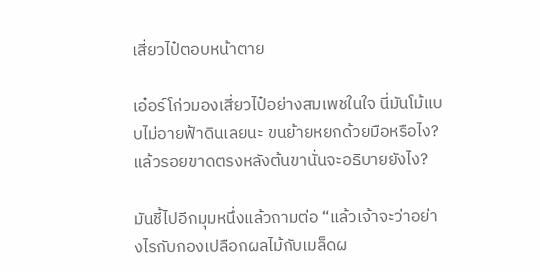เสี่ยวไป๋ตอบหน้าตาย

เอ๋อร์โก่วมองเสี่ยวไป๋อย่างสมเพชในใจ นี่มันโม้แบบไม่อายฟ้าดินเลยนะ ขนย้ายหยกด้วยมือหรือไง? แล้วรอยขาดตรงหลังต้นขานั่นจะอธิบายยังไง?

มันชี้ไปอีกมุมหนึ่งแล้วถามต่อ “แล้วเจ้าจะว่าอย่างไรกับกองเปลือกผลไม้กับเมล็ดผ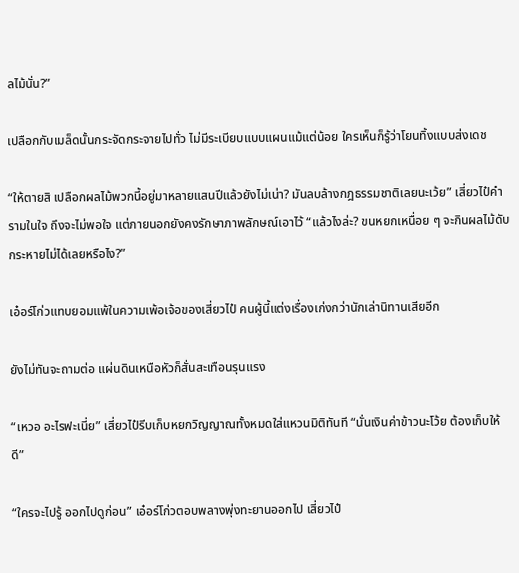ลไม้นั่น?”

เปลือกกับเมล็ดนั้นกระจัดกระจายไปทั่ว ไม่มีระเบียบแบบแผนแม้แต่น้อย ใครเห็นก็รู้ว่าโยนทิ้งแบบส่งเดช

“ให้ตายสิ เปลือกผลไม้พวกนี้อยู่มาหลายแสนปีแล้วยังไม่เน่า? มันลบล้างกฎธรรมชาติเลยนะเว้ย” เสี่ยวไป๋คำรามในใจ ถึงจะไม่พอใจ แต่ภายนอกยังคงรักษาภาพลักษณ์เอาไว้ “แล้วไงล่ะ? ขนหยกเหนื่อย ๆ จะกินผลไม้ดับกระหายไม่ได้เลยหรือไง?”

เอ๋อร์โก่วแทบยอมแพ้ในความเพ้อเจ้อของเสี่ยวไป๋ คนผู้นี้แต่งเรื่องเก่งกว่านักเล่านิทานเสียอีก

ยังไม่ทันจะถามต่อ แผ่นดินเหนือหัวก็สั่นสะเทือนรุนแรง

“เหวอ อะไรฟะเนี่ย” เสี่ยวไป๋รีบเก็บหยกวิญญาณทั้งหมดใส่แหวนมิติทันที “นั่นเงินค่าข้าวนะโว้ย ต้องเก็บให้ดี”

“ใครจะไปรู้ ออกไปดูก่อน” เอ๋อร์โก่วตอบพลางพุ่งทะยานออกไป เสี่ยวไป๋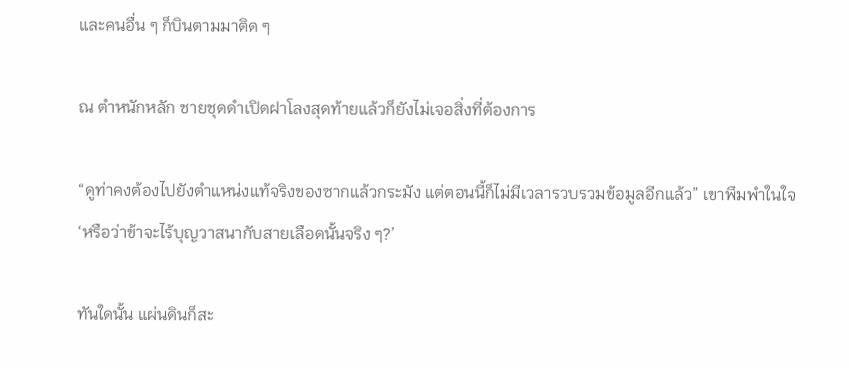และคนอื่น ๆ ก็บินตามมาติด ๆ

ณ ตำหนักหลัก ชายชุดดำเปิดฝาโลงสุดท้ายแล้วก็ยังไม่เจอสิ่งที่ต้องการ

“ดูท่าคงต้องไปยังตำแหน่งแท้จริงของซากแล้วกระมัง แต่ตอนนี้ก็ไม่มีเวลารวบรวมข้อมูลอีกแล้ว” เขาพึมพำในใจ ‘หรือว่าข้าจะไร้บุญวาสนากับสายเลือดนั้นจริง ๆ?’

ทันใดนั้น แผ่นดินก็สะ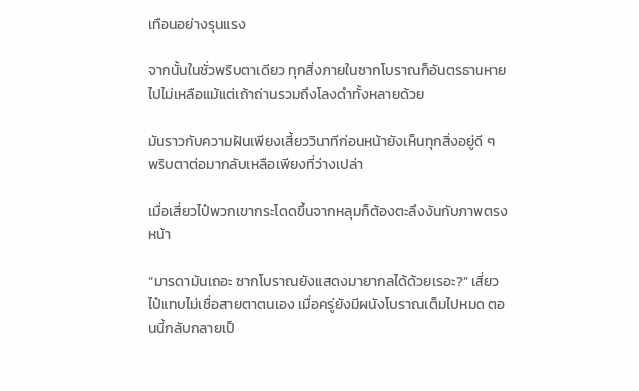เทือนอย่างรุนแรง

จากนั้นในชั่วพริบตาเดียว ทุกสิ่งภายในซากโบราณก็อันตรธานหายไปไม่เหลือแม้แต่เถ้าถ่านรวมถึงโลงดำทั้งหลายด้วย

มันราวกับความฝันเพียงเสี้ยววินาทีก่อนหน้ายังเห็นทุกสิ่งอยู่ดี ๆ พริบตาต่อมากลับเหลือเพียงที่ว่างเปล่า

เมื่อเสี่ยวไป๋พวกเขากระโดดขึ้นจากหลุมก็ต้องตะลึงงันกับภาพตรงหน้า

“มารดามันเถอะ ซากโบราณยังแสดงมายากลได้ด้วยเรอะ?” เสี่ยวไป๋แทบไม่เชื่อสายตาตนเอง เมื่อครู่ยังมีผนังโบราณเต็มไปหมด ตอนนี้กลับกลายเป็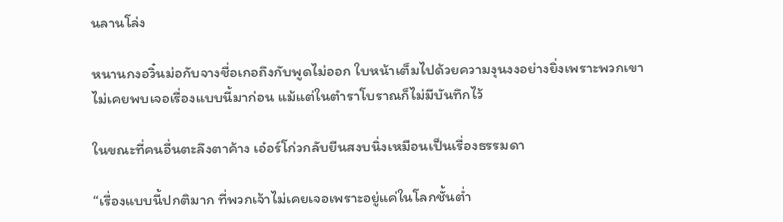นลานโล่ง

หนานกงอวิ๋นม่อกับจางชื่อเกอถึงกับพูดไม่ออก ใบหน้าเต็มไปด้วยความงุนงงอย่างยิ่งเพราะพวกเขาไม่เคยพบเจอเรื่องแบบนี้มาก่อน แม้แต่ในตำราโบราณก็ไม่มีบันทึกไว้

ในขณะที่คนอื่นตะลึงตาค้าง เอ๋อร์โก่วกลับยืนสงบนิ่งเหมือนเป็นเรื่องธรรมดา

“เรื่องแบบนี้ปกติมาก ที่พวกเจ้าไม่เคยเจอเพราะอยู่แค่ในโลกชั้นต่ำ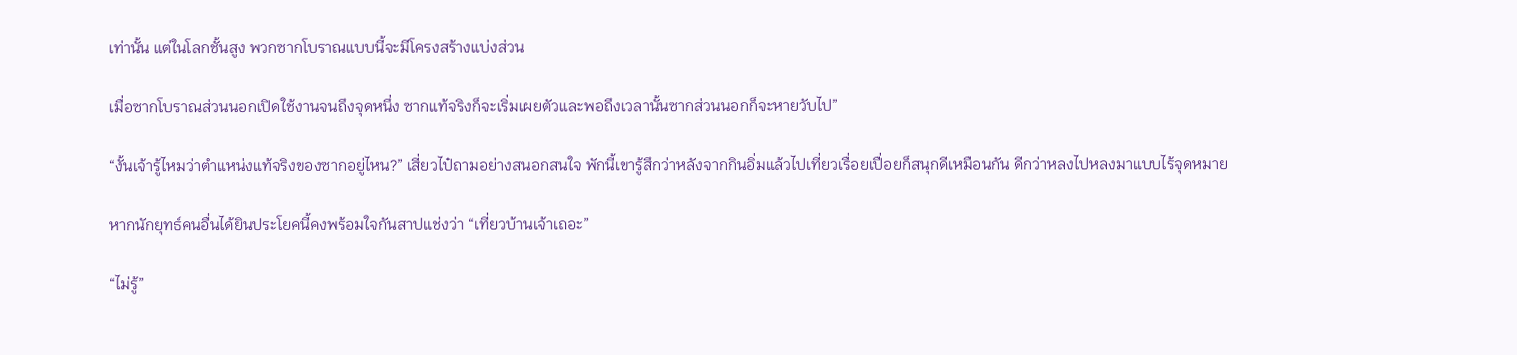เท่านั้น แต่ในโลกชั้นสูง พวกซากโบราณแบบนี้จะมีโครงสร้างแบ่งส่วน

เมื่อซากโบราณส่วนนอกเปิดใช้งานจนถึงจุดหนึ่ง ซากแท้จริงก็จะเริ่มเผยตัวและพอถึงเวลานั้นซากส่วนนอกก็จะหายวับไป”

“งั้นเจ้ารู้ไหมว่าตำแหน่งแท้จริงของซากอยู่ไหน?” เสี่ยวไป๋ถามอย่างสนอกสนใจ พักนี้เขารู้สึกว่าหลังจากกินอิ่มแล้วไปเที่ยวเรื่อยเปื่อยก็สนุกดีเหมือนกัน ดีกว่าหลงไปหลงมาแบบไร้จุดหมาย

หากนักยุทธ์คนอื่นได้ยินประโยคนี้คงพร้อมใจกันสาปแช่งว่า “เที่ยวบ้านเจ้าเถอะ”

“ไม่รู้”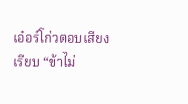เอ๋อร์โก่วตอบเสียงเรียบ “ข้าไม่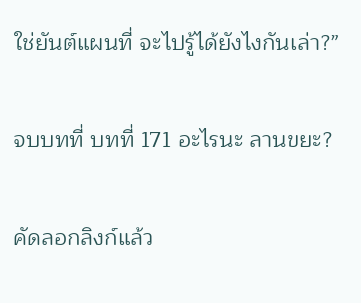ใช่ยันต์แผนที่ จะไปรู้ได้ยังไงกันเล่า?”

จบบทที่ บทที่ 171 อะไรนะ ลานขยะ?

คัดลอกลิงก์แล้ว